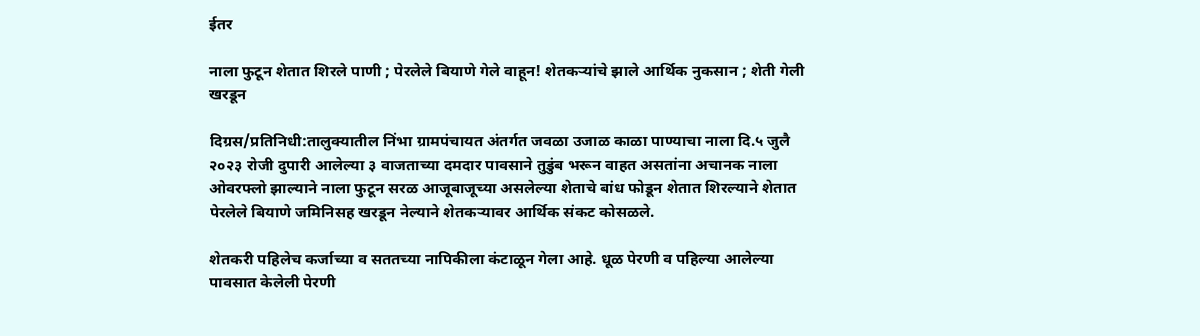ईतर

नाला फुटून शेतात शिरले पाणी ; पेरलेले बियाणे गेले वाहून! शेतकऱ्यांचे झाले आर्थिक नुकसान ; शेती गेली खरडून

दिग्रस/प्रतिनिधी:तालुक्यातील निंभा ग्रामपंचायत अंतर्गत जवळा उजाळ काळा पाण्याचा नाला दि.५ जुलै २०२३ रोजी दुपारी आलेल्या ३ वाजताच्या दमदार पावसाने तुडुंब भरून वाहत असतांना अचानक नाला ओवरफ्लो झाल्याने नाला फुटून सरळ आजूबाजूच्या असलेल्या शेताचे बांध फोडून शेतात शिरल्याने शेतात पेरलेले बियाणे जमिनिसह खरडून नेल्याने शेतकऱ्यावर आर्थिक संकट कोसळले.

शेतकरी पहिलेच कर्जाच्या व सततच्या नापिकीला कंटाळून गेला आहे. धूळ पेरणी व पहिल्या आलेल्या पावसात केलेली पेरणी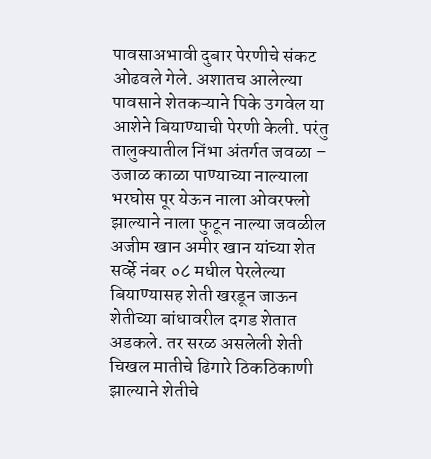पावसाअभावी दुबार पेरणीचे संकट ओढवले गेले. अशातच आलेल्या पावसाने शेतकऱ्याने पिके उगवेल या आशेने बियाण्याची पेरणी केली. परंतु तालुक्यातील निंभा अंतर्गत जवळा – उजाळ काळा पाण्याच्या नाल्याला भरघोस पूर येऊन नाला ओवरफ्लो झाल्याने नाला फुटून नाल्या जवळील अजीम खान अमीर खान यांच्या शेत सर्व्हे नंबर ०८ मधील पेरलेल्या बियाण्यासह शेती खरडून जाऊन शेतीच्या बांधावरील दगड शेतात अडकले. तर सरळ असलेली शेती चिखल मातीचे ढिगारे ठिकठिकाणी झाल्याने शेतीचे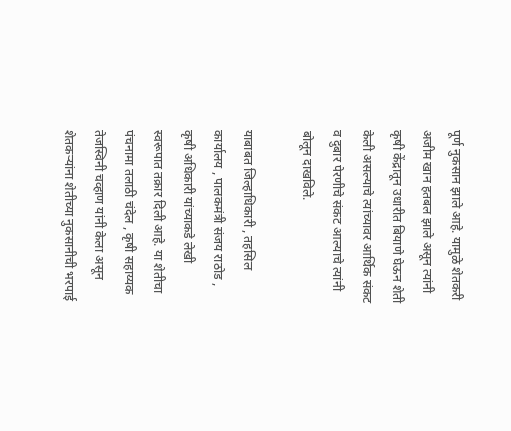पूर्ण नुकसान झाले आहे. यामुळे शेतकरी अजीम खान हतबल झाले असून त्यांनी कृषी केंद्रातून उधारीत बियाणे घेऊन शेती केली असल्याचे त्यांच्यावर आर्थिक संकट व दुबार पेरणीचे संकट आल्याचे त्यांनी बोलून दाखविले.

याबाबत जिल्हाधिकारी , तहसिल कार्यालय , पालकमंत्री संजय राठोड , कृषी अधिकारी यांच्याकडे लेखी स्वरूपात तक्रार दिली आहे. या शेतीचा पंचनामा तलाठी चंदेल , कृषी सहाय्यक तेजस्विनी चव्हाण यांनी केला असून शेतकऱ्यांना शेतीच्या नुकसानीची भरपाई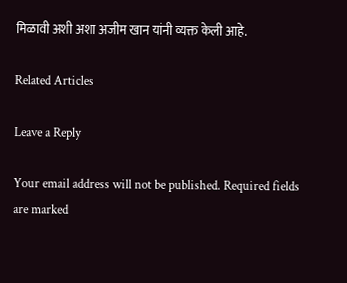मिळावी अशी अशा अजीम खान यांनी व्यक्त केली आहे.

Related Articles

Leave a Reply

Your email address will not be published. Required fields are marked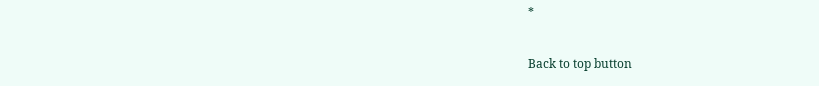*

Back to top button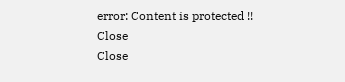error: Content is protected !!
Close
Close